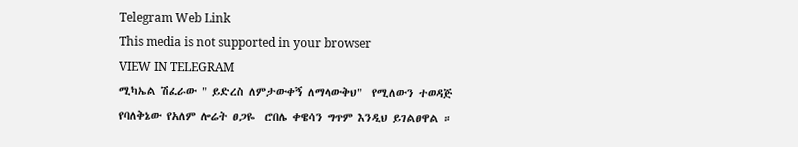Telegram Web Link
This media is not supported in your browser
VIEW IN TELEGRAM
ሚካኤል ሽፈራው " ይድረስ ለምታውቀኝ ለማላውቅህ"  የሚለውን ተወዳጅ የባለቅኔው የአለም ሎሬት ፀጋዬ  ሮበሌ ቀዌሳን ግጥም እንዲህ ይገልፀዋል ።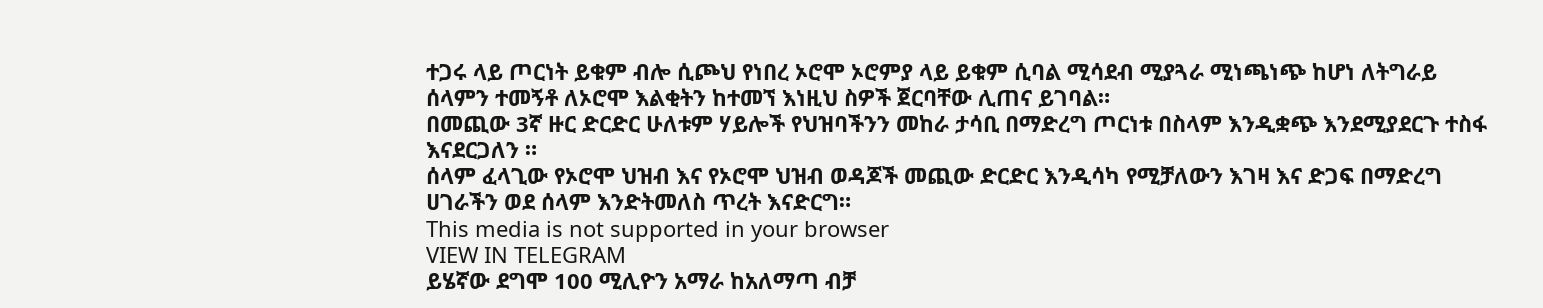ተጋሩ ላይ ጦርነት ይቁም ብሎ ሲጮህ የነበረ ኦሮሞ ኦሮምያ ላይ ይቁም ሲባል ሚሳደብ ሚያጓራ ሚነጫነጭ ከሆነ ለትግራይ ሰላምን ተመኝቶ ለኦሮሞ እልቂትን ከተመኘ እነዚህ ስዎች ጀርባቸው ሊጠና ይገባል።
በመጪው 3ኛ ዙር ድርድር ሁለቱም ሃይሎች የህዝባችንን መከራ ታሳቢ በማድረግ ጦርነቱ በስላም እንዲቋጭ እንደሚያደርጉ ተስፋ እናደርጋለን ።
ሰላም ፈላጊው የኦሮሞ ህዝብ እና የኦሮሞ ህዝብ ወዳጆች መጪው ድርድር እንዲሳካ የሚቻለውን እገዛ እና ድጋፍ በማድረግ ሀገራችን ወደ ሰላም እንድትመለስ ጥረት እናድርግ።
This media is not supported in your browser
VIEW IN TELEGRAM
ይሄኛው ደግሞ 100 ሚሊዮን አማራ ከአለማጣ ብቻ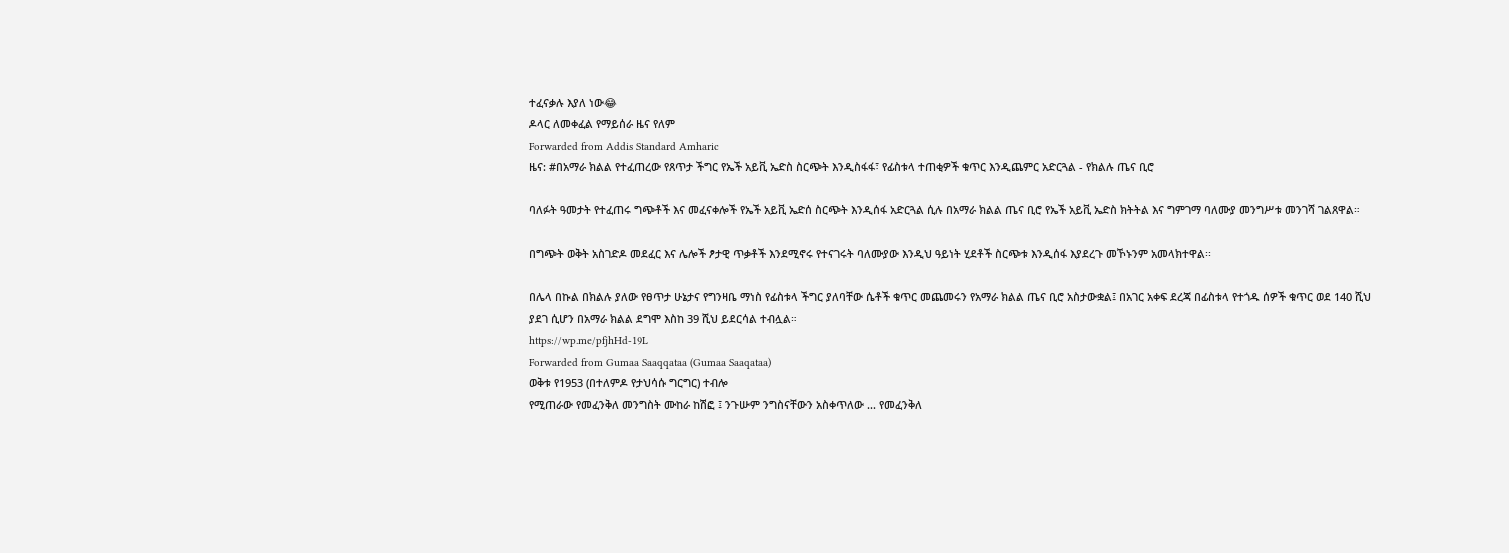ተፈናቃሉ እያለ ነው😂
ዶላር ለመቀፈል የማይሰራ ዜና የለም
Forwarded from Addis Standard Amharic
ዜና: #በአማራ ክልል የተፈጠረው የጸጥታ ችግር የኤች አይቪ ኤድስ ስርጭት እንዲስፋፋ፣ የፊስቱላ ተጠቂዎች ቁጥር እንዲጨምር አድርጓል - የክልሉ ጤና ቢሮ

ባለፉት ዓመታት የተፈጠሩ ግጭቶች እና መፈናቀሎች የኤች አይቪ ኤድሰ ስርጭት እንዲሰፋ አድርጓል ሲሉ በአማራ ክልል ጤና ቢሮ የኤች አይቪ ኤድስ ክትትል እና ግምገማ ባለሙያ መንግሥቱ መንገሻ ገልጸዋል።

በግጭት ወቅት አስገድዶ መደፈር እና ሌሎች ፆታዊ ጥቃቶች እንደሚኖሩ የተናገሩት ባለሙያው እንዲህ ዓይነት ሂደቶች ስርጭቱ እንዲሰፋ እያደረጉ መኾኑንም አመላክተዋል፡፡

በሌላ በኩል በክልሉ ያለው የፀጥታ ሁኔታና የግንዛቤ ማነስ የፊስቱላ ችግር ያለባቸው ሴቶች ቁጥር መጨመሩን የአማራ ክልል ጤና ቢሮ አስታውቋል፤ በአገር አቀፍ ደረጃ በፊስቱላ የተጎዱ ሰዎች ቁጥር ወደ 140 ሺህ ያደገ ሲሆን በአማራ ክልል ደግሞ እስከ 39 ሺህ ይደርሳል ተብሏል።
https://wp.me/pfjhHd-19L
Forwarded from Gumaa Saaqqataa (Gumaa Saaqataa)
ወቅቱ የ1953 (በተለምዶ የታህሳሱ ግርግር) ተብሎ
የሚጠራው የመፈንቅለ መንግስት ሙከራ ከሽፎ ፤ ንጉሡም ንግስናቸውን አስቀጥለው ... የመፈንቅለ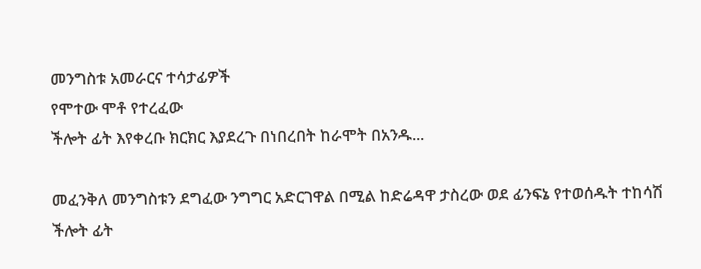መንግስቱ አመራርና ተሳታፊዎች
የሞተው ሞቶ የተረፈው
ችሎት ፊት እየቀረቡ ክርክር እያደረጉ በነበረበት ከራሞት በአንዱ...

መፈንቅለ መንግስቱን ደግፈው ንግግር አድርገዋል በሚል ከድሬዳዋ ታስረው ወደ ፊንፍኔ የተወሰዱት ተከሳሽ ችሎት ፊት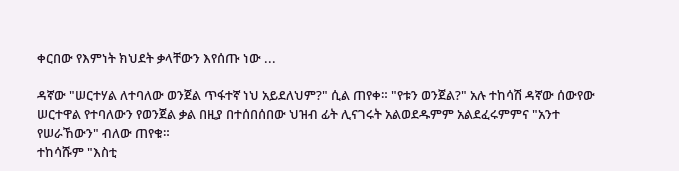ቀርበው የእምነት ክህደት ቃላቸውን እየሰጡ ነው ...

ዳኛው "ሠርተሃል ለተባለው ወንጀል ጥፋተኛ ነህ አይደለህም?" ሲል ጠየቀ። "የቱን ወንጀል?" አሉ ተከሳሽ ዳኛው ሰውየው ሠርተዋል የተባለውን የወንጀል ቃል በዚያ በተሰበሰበው ህዝብ ፊት ሊናገሩት አልወደዱምም አልደፈሩምምና "አንተ የሠራኸውን" ብለው ጠየቁ።
ተከሳሹም "እስቲ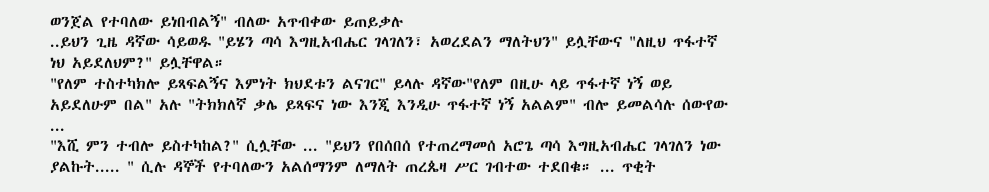ወንጀል የተባለው ይነበብልኝ" ብለው አጥብቀው ይጠይቃሉ
..ይህን ጊዜ ዳኛው ሳይወዱ "ይሄን ጣሳ እግዚአብሔር ገላገለን፣ አወረደልን ማለትህን" ይሏቸውና "ለዚህ ጥፋተኛ ነህ አይደለህም?" ይሏቸዋል።
"የለም ተስተካክሎ ይጻፍልኝና እምነት ክህደቱን ልናገር" ይላሉ ዳኛው"የለም በዚሁ ላይ ጥፋተኛ ነኝ ወይ አይደለሁም በል" አሉ "ትክክለኛ ቃሌ ይጻፍና ነው እንጂ እንዲሁ ጥፋተኛ ነኝ አልልም" ብሎ ይመልሳሉ ሰውየው ...
"እሺ ምን ተብሎ ይስተካከል?" ሲሏቸው ... "ይህን የበሰበሰ የተጠረማመሰ አሮጌ ጣሳ እግዚአብሔር ገላገለን ነው ያልኩት..... " ሲሉ ዳኞች የተባለውን አልሰማንም ለማለት ጠረጴዛ ሥር ገብተው ተደበቁ። ... ጥቂት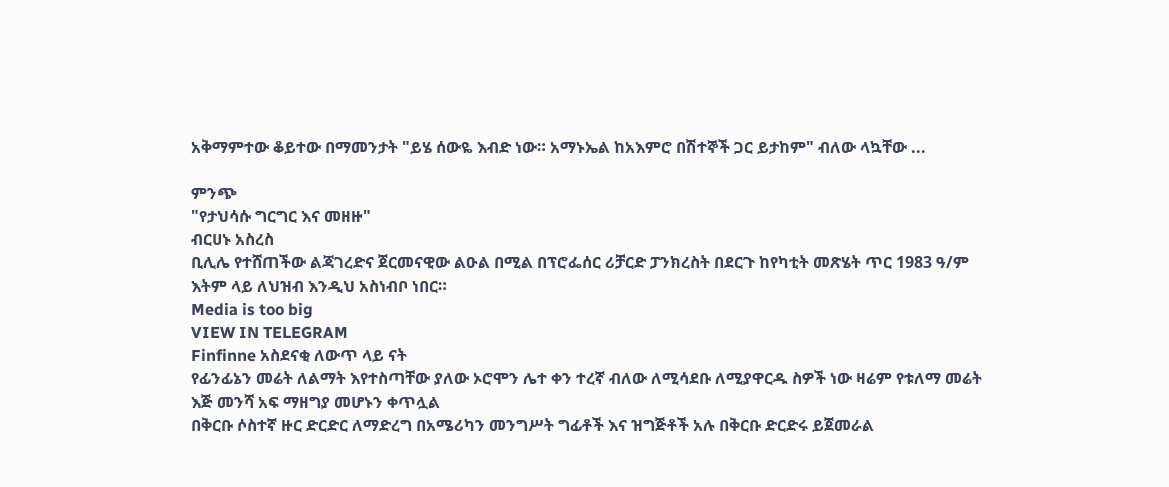አቅማምተው ቆይተው በማመንታት "ይሄ ሰውዬ እብድ ነው። አማኑኤል ከአእምሮ በሽተኞች ጋር ይታከም" ብለው ላኳቸው ...

ምንጭ
"የታህሳሱ ግርግር እና መዘዙ"
ብርሀኑ አስረስ
ቢሊሌ የተሸጠችው ልጃገረድና ጀርመናዊው ልዑል በሚል በፕሮፌሰር ሪቻርድ ፓንክረስት በደርጉ ከየካቲት መጽሄት ጥር 1983 ዓ/ም እትም ላይ ለህዝብ እንዲህ አስነብቦ ነበር።
Media is too big
VIEW IN TELEGRAM
Finfinne አስደናቂ ለውጥ ላይ ናት
የፊንፊኔን መሬት ለልማት እየተስጣቸው ያለው ኦሮሞን ሌተ ቀን ተረኛ ብለው ለሚሳደቡ ለሚያዋርዱ ስዎች ነው ዛሬም የቱለማ መሬት እጅ መንሻ አፍ ማዘግያ መሆኑን ቀጥሏል
በቅርቡ ሶስተኛ ዙር ድርድር ለማድረግ በአሜሪካን መንግሥት ግፊቶች እና ዝግጅቶች አሉ በቅርቡ ድርድሩ ይጀመራል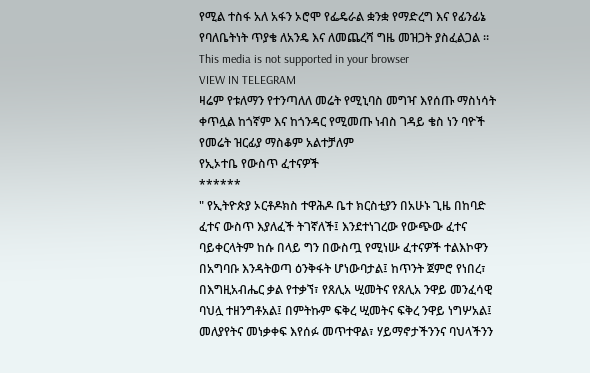የሚል ተስፋ አለ አፋን ኦሮሞ የፌዴራል ቋንቋ የማድረግ እና የፊንፊኔ የባለቤትነት ጥያቄ ለአንዴ እና ለመጨረሻ ግዜ መዝጋት ያስፈልጋል ።
This media is not supported in your browser
VIEW IN TELEGRAM
ዛሬም የቱለማን የተንጣለለ መሬት የሚኒባስ መግዣ እየሰጡ ማስነሳት ቀጥሏል ከጎኛም እና ከጎንዳር የሚመጡ ነብስ ገዳይ ቄስ ነን ባዮች የመሬት ዝርፊያ ማስቆም አልተቻለም
የኢኦተቤ የውስጥ ፈተናዎች
******
" የኢትዮጵያ ኦርቶዶክስ ተዋሕዶ ቤተ ክርስቲያን በአሁኑ ጊዜ በከባድ ፈተና ውስጥ እያለፈች ትገኛለች፤ እንደተነገረው የውጭው ፈተና ባይቀርላትም ከሱ በላይ ግን በውስጧ የሚነሡ ፈተናዎች ተልእኮዋን በአግባቡ እንዳትወጣ ዕንቅፋት ሆነውባታል፤ ከጥንት ጀምሮ የነበረ፣ በእግዚአብሔር ቃል የተቃኘ፣ የጸሊአ ሢመትና የጸሊአ ንዋይ መንፈሳዊ ባህሏ ተዘንግቶአል፤ በምትኩም ፍቅረ ሢመትና ፍቅረ ንዋይ ነግሦአል፤ መለያየትና መነቃቀፍ እየሰፉ መጥተዋል፣ ሃይማኖታችንንና ባህላችንን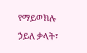የማይወክሉ ኃይለ ቃላት፣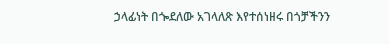ኃላፊነት በጐደለው አገላለጽ እየተሰነዘሩ በጎቻችንን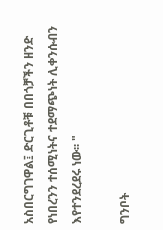አስበርግገዋል፤ ድርጊቶቹ በበጎቻችን ዘንድ የነበረንን ተሰሚነትና ተደማጭነት ሊቀንሱብን እየተንደረደሩ ነው፡፡ "

ግንቦት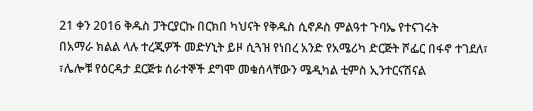21 ቀን 2016 ቅዱስ ፓትርያርኩ በርክበ ካህናት የቅዱስ ሲኖዶስ ምልዓተ ጉባኤ የተናገሩት
በአማራ ክልል ላሉ ተረጂዎች መድሃኒት ይዞ ሲጓዝ የነበረ አንድ የአሜሪካ ድርጅት ሾፌር በፋኖ ተገደለ፣ ፣ሌሎቹ የዕርዳታ ደርጅቱ ሰራተኞች ደግሞ መቁሰላቸውን ሜዲካል ቲምስ ኢንተርናሽናል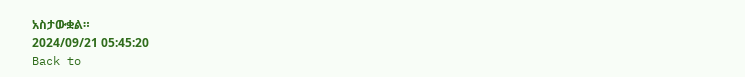አስታውቋል።
2024/09/21 05:45:20
Back to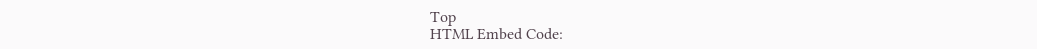Top
HTML Embed Code: